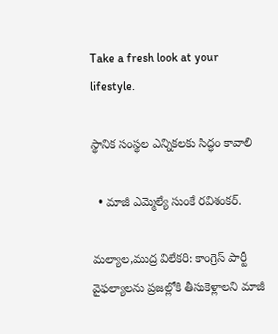Take a fresh look at your lifestyle.

స్థానిక సంస్థల ఎన్నికలకు సిద్ధం కావాలి

  • మాజీ ఎమ్మెల్యే సుంకే రవిశంకర్.

మల్యాల,ముద్ర విలేకరి: కాంగ్రెస్ పార్టీ వైఫల్యాలను ప్రజల్లోకి తీసుకెళ్లాలని మాజీ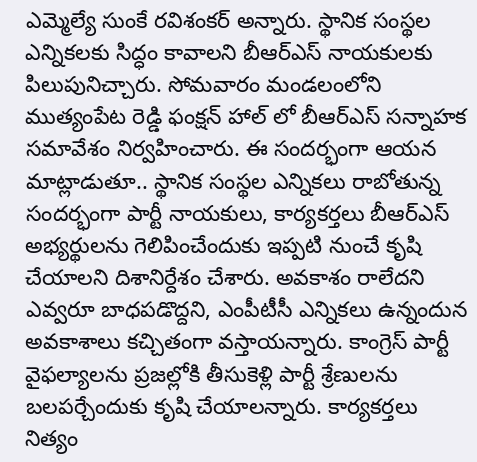ఎమ్మెల్యే సుంకే రవిశంకర్ అన్నారు. స్థానిక సంస్థల ఎన్నికలకు సిద్ధం కావాలని బీఆర్ఎస్ నాయకులకు పిలుపునిచ్చారు. సోమవారం మండలంలోని ముత్యంపేట రెడ్డి ఫంక్షన్ హాల్ లో బీఆర్ఎస్ సన్నాహక సమావేశం నిర్వహించారు. ఈ సందర్భంగా ఆయన మాట్లాడుతూ.. స్థానిక సంస్థల ఎన్నికలు రాబోతున్న సందర్భంగా పార్టీ నాయకులు, కార్యకర్తలు బీఆర్ఎస్ అభ్యర్థులను గెలిపించేందుకు ఇప్పటి నుంచే కృషి చేయాలని దిశానిర్దేశం చేశారు. అవకాశం రాలేదని ఎవ్వరూ బాధపడొద్దని, ఎంపీటీసీ ఎన్నికలు ఉన్నందున అవకాశాలు కచ్చితంగా వస్తాయన్నారు. కాంగ్రెస్ పార్టీ వైఫల్యాలను ప్రజల్లోకి తీసుకెళ్లి పార్టీ శ్రేణులను బలపర్చేందుకు కృషి చేయాలన్నారు. కార్యకర్తలు నిత్యం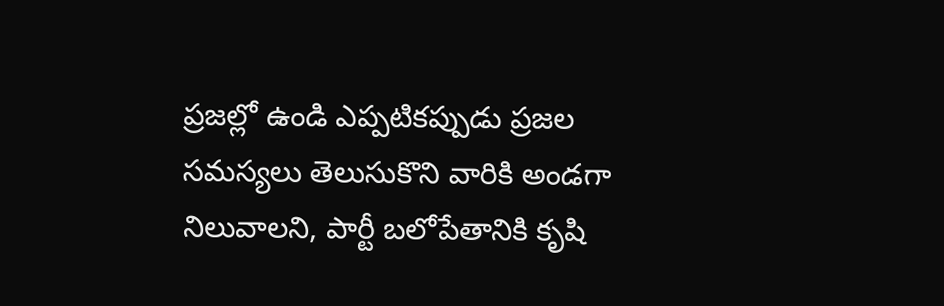ప్రజల్లో ఉండి ఎప్పటికప్పుడు ప్రజల సమస్యలు తెలుసుకొని వారికి అండగా నిలువాలని, పార్టీ బలోపేతానికి కృషి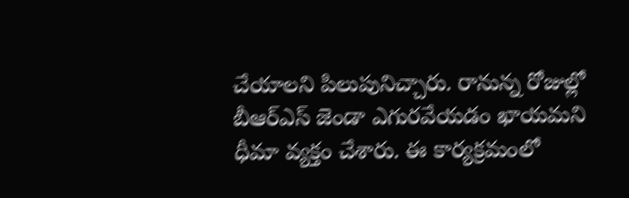చేయాలని పిలుపునిచ్చారు. రానున్న రోజుల్లో బీఆర్ఎస్ జెండా ఎగురవేయడం ఖాయమని ధీమా వ్యక్తం చేశారు. ఈ కార్యక్రమంలో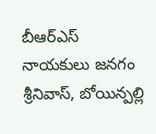బీఆర్ఎస్ నాయకులు జనగం శ్రీనివాస్, బోయిన్పల్లి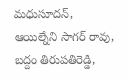మధుసూదన్, ఆయిల్నేని సాగర్ రావు, బద్దం తిరుపతిరెడ్డి,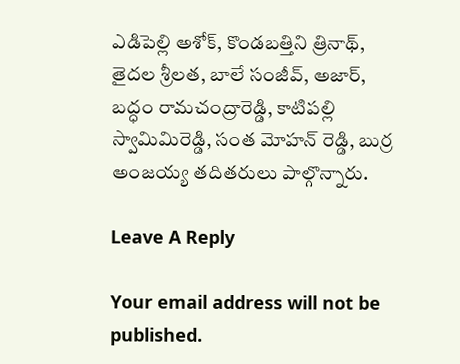ఎడిపెల్లి అశోక్, కొండబత్తిని త్రినాథ్, తైదల శ్రీలత, బాలే సంజీవ్, అజార్, బద్ధం రామచంద్రారెడ్డి, కాటిపల్లి స్వామిమిరెడ్డి, సంత మోహన్ రెడ్డి, బుర్ర అంజయ్య తదితరులు పాల్గొన్నారు.

Leave A Reply

Your email address will not be published.